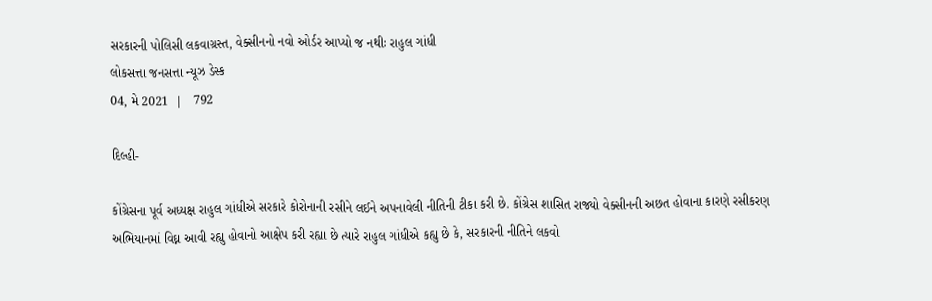સરકારની પોલિસી લકવાગ્રસ્ત, વેક્સીનનો નવો ઓર્ડર આપ્યો જ નથીઃ રાહુલ ગાંધી
લોકસત્તા જનસત્તા ન્યૂઝ ડેસ્ક
04, મે 2021  |   792

દિલ્હી-

કોંગ્રેસના પૂર્વ અધ્યક્ષ રાહુલ ગાંધીએ સરકારે કોરોનાની રસીને લઈને અપનાવેલી નીતિની ટીકા કરી છે. કોંગ્રેસ શાસિત રાજ્યો વેક્સીનની અછત હોવાના કારણે રસીકરણ અભિયાનમાં વિઘ્ન આવી રહ્યુ હોવાનો આક્ષેપ કરી રહ્યા છે ત્યારે રાહુલ ગાંધીએ કહ્યુ છે કે, સરકારની નીતિને લકવો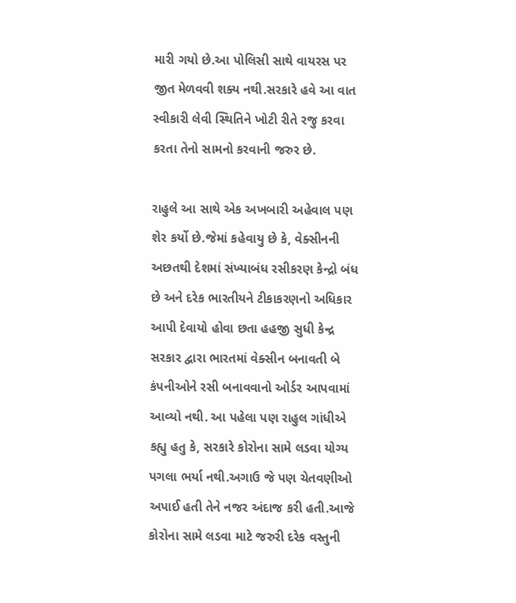મારી ગયો છે.આ પોલિસી સાથે વાયરસ પર જીત મેળવવી શક્ય નથી.સરકારે હવે આ વાત સ્વીકારી લેવી સ્થિતિને ખોટી રીતે રજુ કરવા કરતા તેનો સામનો કરવાની જરુર છે.

રાહુલે આ સાથે એક અખબારી અહેવાલ પણ શેર કર્યો છે.જેમાં કહેવાયુ છે કે, વેક્સીનની અછતથી દેશમાં સંખ્યાબંધ રસીકરણ કેન્દ્રો બંધ છે અને દરેક ભારતીયને ટીકાકરણનો અધિકાર આપી દેવાયો હોવા છતા હહજી સુધી કેન્દ્ર સરકાર દ્વારા ભારતમાં વેક્સીન બનાવતી બે કંપનીઓને રસી બનાવવાનો ઓર્ડર આપવામાં આવ્યો નથી. આ પહેલા પણ રાહુલ ગાંધીએ કહ્યુ હતુ કે, સરકારે કોરોના સામે લડવા યોગ્ય પગલા ભર્યા નથી.અગાઉ જે પણ ચેતવણીઓ અપાઈ હતી તેને નજર અંદાજ કરી હતી.આજે કોરોના સામે લડવા માટે જરુરી દરેક વસ્તુની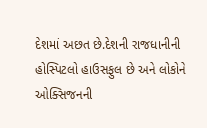દેશમાં અછત છે.દેશની રાજધાનીની હોસ્પિટલો હાઉસફુલ છે અને લોકોને ઓક્સિજનની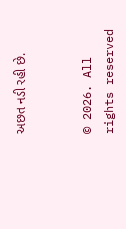અછત નડી રહી છે.


© 2026. All rights reserved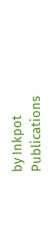by Inkpot Publications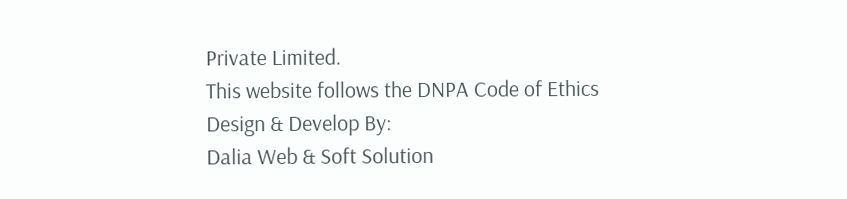Private Limited.
This website follows the DNPA Code of Ethics
Design & Develop By:
Dalia Web & Soft Solution